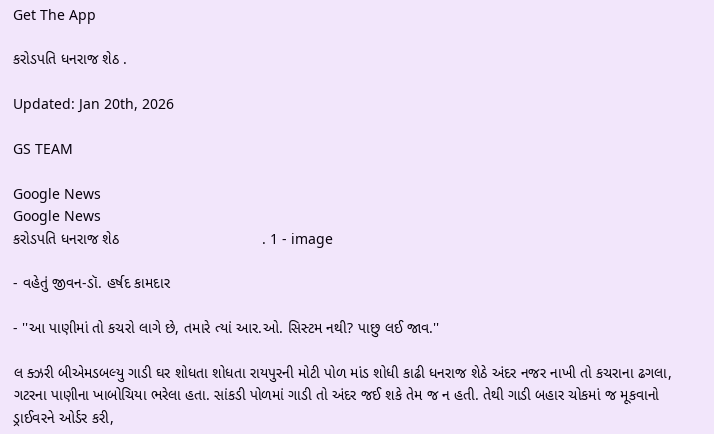Get The App

કરોડપતિ ધનરાજ શેઠ .

Updated: Jan 20th, 2026

GS TEAM

Google News
Google News
કરોડપતિ ધનરાજ શેઠ                                  . 1 - image

- વહેતું જીવન-ડૉ. હર્ષદ કામદાર

- ''આ પાણીમાં તો કચરો લાગે છે, તમારે ત્યાં આર.ઓ. સિસ્ટમ નથી? પાછુ લઈ જાવ.''

લ ક્ઝરી બીએમડબલ્યુ ગાડી ઘર શોધતા શોધતા રાયપુરની મોટી પોળ માંડ શોધી કાઢી ધનરાજ શેઠે અંદર નજર નાખી તો કચરાના ઢગલા, ગટરના પાણીના ખાબોચિયા ભરેલા હતા. સાંકડી પોળમાં ગાડી તો અંદર જઈ શકે તેમ જ ન હતી. તેથી ગાડી બહાર ચોકમાં જ મૂકવાનો ડ્રાઈવરને ઓર્ડર કરી,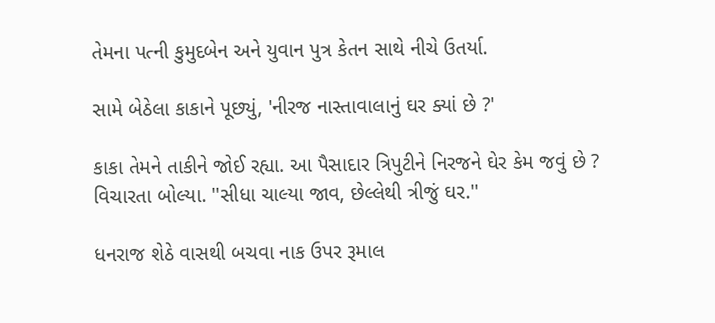તેમના પત્ની કુમુદબેન અને યુવાન પુત્ર કેતન સાથે નીચે ઉતર્યા.

સામે બેઠેલા કાકાને પૂછ્યું, 'નીરજ નાસ્તાવાલાનું ઘર ક્યાં છે ?'

કાકા તેમને તાકીને જોઈ રહ્યા. આ પૈસાદાર ત્રિપુટીને નિરજને ઘેર કેમ જવું છે ? વિચારતા બોલ્યા. ''સીધા ચાલ્યા જાવ, છેલ્લેથી ત્રીજું ઘર.''

ધનરાજ શેઠે વાસથી બચવા નાક ઉપર રૂમાલ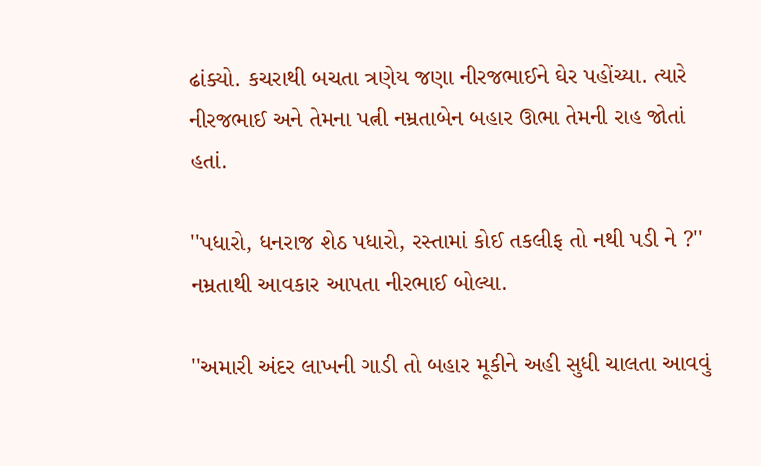ઢાંક્યો. કચરાથી બચતા ત્રણેય જણા નીરજભાઈને ઘેર પહોંચ્યા. ત્યારે નીરજભાઈ અને તેમના પત્ની નમ્રતાબેન બહાર ઊભા તેમની રાહ જોતાં હતાં.

''પધારો, ધનરાજ શેઠ પધારો, રસ્તામાં કોઈ તકલીફ તો નથી પડી ને ?'' નમ્રતાથી આવકાર આપતા નીરભાઈ બોલ્યા.

''અમારી અંદર લાખની ગાડી તો બહાર મૂકીને અહી સુધી ચાલતા આવવું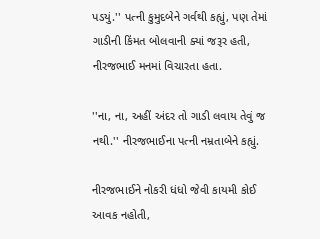પડયું.'' પત્ની કુમુદબેને ગર્વથી કહ્યું, પણ તેમાં ગાડીની કિંમત બોલવાની ક્યાં જરૂર હતી, નીરજભાઈ મનમાં વિચારતા હતા.

''ના, ના, અહીં અંદર તો ગાડી લવાય તેવું જ નથી.'' નીરજભાઈના પત્ની નમ્રતાબેને કહ્યું.

નીરજભાઈને નોકરી ધંધો જેવી કાયમી કોઈ આવક નહોતી,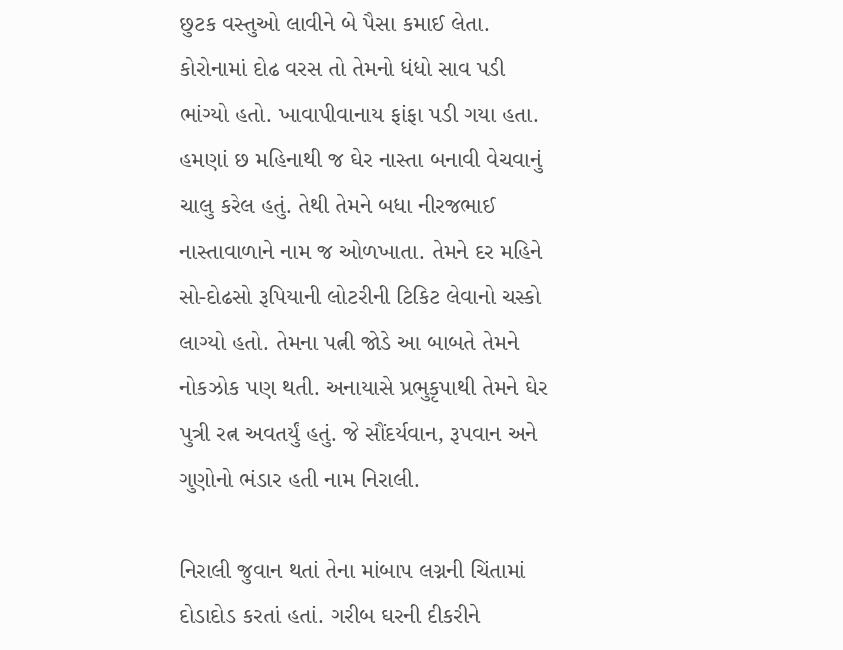છુટક વસ્તુઓ લાવીને બે પૈસા કમાઈ લેતા. કોરોનામાં દોઢ વરસ તો તેમનો ધંધો સાવ પડી ભાંગ્યો હતો. ખાવાપીવાનાય ફાંફા પડી ગયા હતા. હમણાં છ મહિનાથી જ ઘેર નાસ્તા બનાવી વેચવાનું ચાલુ કરેલ હતું. તેથી તેમને બધા નીરજભાઈ નાસ્તાવાળાને નામ જ ઓળખાતા. તેમને દર મહિને સો-દોઢસો રૂપિયાની લોટરીની ટિકિટ લેવાનો ચસ્કો લાગ્યો હતો. તેમના પત્ની જોડે આ બાબતે તેમને નોકઝોક પણ થતી. અનાયાસે પ્રભુકૃપાથી તેમને ઘેર પુત્રી રત્ન અવતર્યું હતું. જે સૌંદર્યવાન, રૂપવાન અને ગુણોનો ભંડાર હતી નામ નિરાલી.

નિરાલી જુવાન થતાં તેના માંબાપ લગ્નની ચિંતામાં દોડાદોડ કરતાં હતાં. ગરીબ ઘરની દીકરીને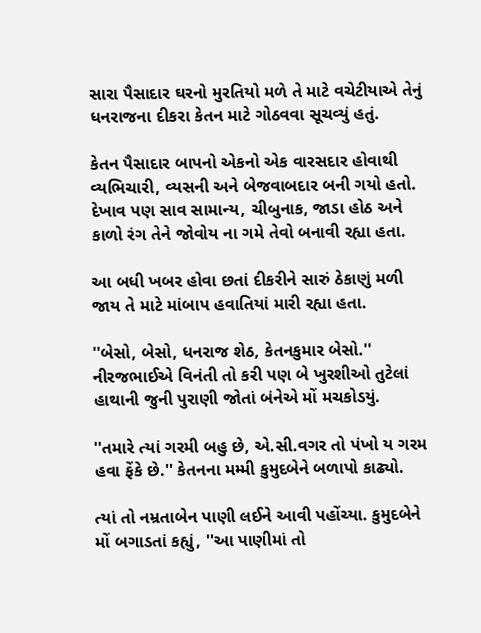સારા પૈસાદાર ઘરનો મુરતિયો મળે તે માટે વચેટીયાએ તેનું ધનરાજના દીકરા કેતન માટે ગોઠવવા સૂચવ્યું હતું.

કેતન પૈસાદાર બાપનો એકનો એક વારસદાર હોવાથી વ્યભિચારી, વ્યસની અને બેજવાબદાર બની ગયો હતો. દેખાવ પણ સાવ સામાન્ય, ચીબુનાક, જાડા હોઠ અને કાળો રંગ તેને જોવોય ના ગમે તેવો બનાવી રહ્યા હતા.

આ બધી ખબર હોવા છતાં દીકરીને સારું ઠેકાણું મળી જાય તે માટે માંબાપ હવાતિયાં મારી રહ્યા હતા.

''બેસો, બેસો, ધનરાજ શેઠ, કેતનકુમાર બેસો.'' નીરજભાઈએ વિનંતી તો કરી પણ બે ખુરશીઓ તુટેલાં હાથાની જુની પુરાણી જોતાં બંનેએ મોં મચકોડયું.

''તમારે ત્યાં ગરમી બહુ છે, એ.સી.વગર તો પંખો ય ગરમ હવા ફેંકે છે.'' કેતનના મમ્મી કુમુદબેને બળાપો કાઢ્યો.

ત્યાં તો નમ્રતાબેન પાણી લઈને આવી પહોંચ્યા. કુમુદબેને મોં બગાડતાં કહ્યું, ''આ પાણીમાં તો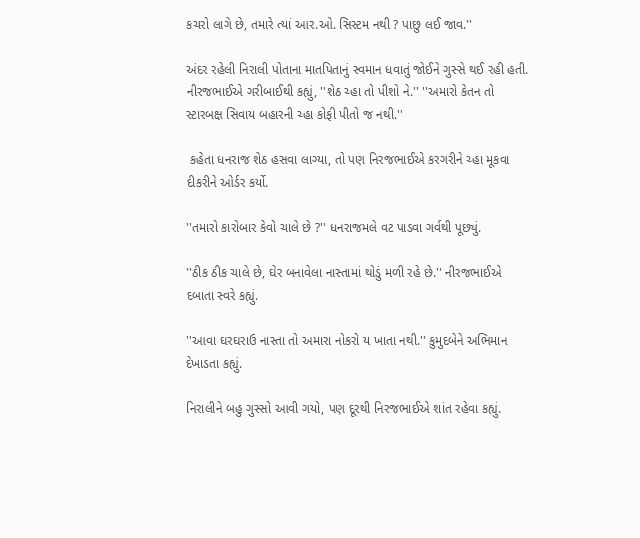કચરો લાગે છે, તમારે ત્યાં આર.ઓ. સિસ્ટમ નથી ? પાછુ લઈ જાવ.''

અંદર રહેલી નિરાલી પોતાના માતપિતાનું સ્વમાન ધવાતું જોઈને ગુસ્સે થઈ રહી હતી. નીરજભાઈએ ગરીબાઈથી કહ્યું, ''શેઠ ચ્હા તો પીશો ને.'' ''અમારો કેતન તો સ્ટારબક્ષ સિવાય બહારની ચ્હા કોફી પીતો જ નથી.''

 કહેતા ધનરાજ શેઠ હસવા લાગ્યા, તો પણ નિરજભાઈએ કરગરીને ચ્હા મૂકવા દીકરીને ઓર્ડર કર્યો.

''તમારો કારોબાર કેવો ચાલે છે ?'' ધનરાજમલે વટ પાડવા ગર્વથી પૂછ્યું.

''ઠીક ઠીક ચાલે છે, ઘેર બનાવેલા નાસ્તામાં થોડું મળી રહે છે.'' નીરજભાઈએ દબાતા સ્વરે કહ્યું.

''આવા ઘરઘરાઉ નાસ્તા તો અમારા નોકરો ય ખાતા નથી.'' કુમુદબેને અભિમાન દેખાડતા કહ્યું.

નિરાલીને બહુ ગુસ્સો આવી ગયો, પણ દૂરથી નિરજભાઈએ શાંત રહેવા કહ્યું.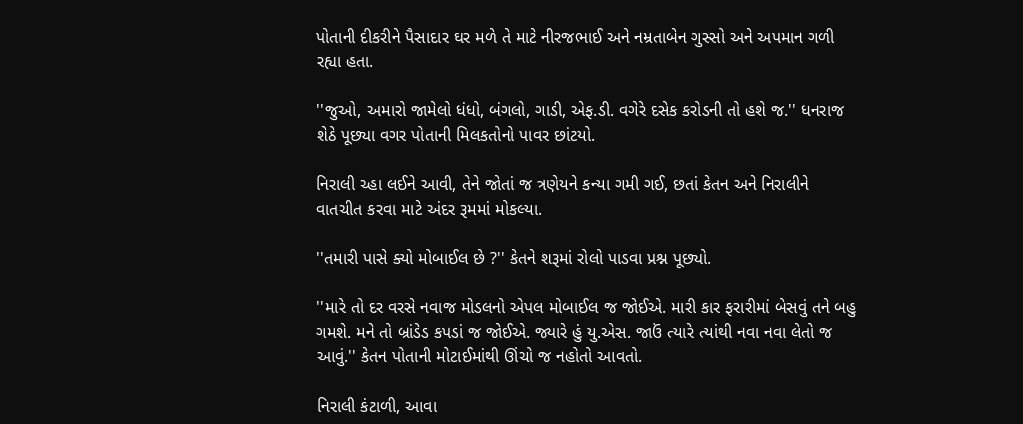પોતાની દીકરીને પૈસાદાર ઘર મળે તે માટે નીરજભાઈ અને નમ્રતાબેન ગુસ્સો અને અપમાન ગળી રહ્યા હતા.

''જુઓ, અમારો જામેલો ધંધો, બંગલો, ગાડી, એફ.ડી. વગેરે દસેક કરોડની તો હશે જ.'' ધનરાજ શેઠે પૂછ્યા વગર પોતાની મિલકતોનો પાવર છાંટયો.

નિરાલી ચ્હા લઈને આવી, તેને જોતાં જ ત્રણેયને કન્યા ગમી ગઈ, છતાં કેતન અને નિરાલીને વાતચીત કરવા માટે અંદર રૂમમાં મોકલ્યા.

''તમારી પાસે ક્યો મોબાઈલ છે ?'' કેતને શરૂમાં રોલો પાડવા પ્રશ્ન પૂછ્યો.

''મારે તો દર વરસે નવાજ મોડલનો એપલ મોબાઈલ જ જોઈએ. મારી કાર ફરારીમાં બેસવું તને બહુ ગમશે. મને તો બ્રાંડેડ કપડાં જ જોઈએ. જ્યારે હું યુ.એસ. જાઉં ત્યારે ત્યાંથી નવા નવા લેતો જ આવું.'' કેતન પોતાની મોટાઈમાંથી ઊંચો જ નહોતો આવતો.

નિરાલી કંટાળી, આવા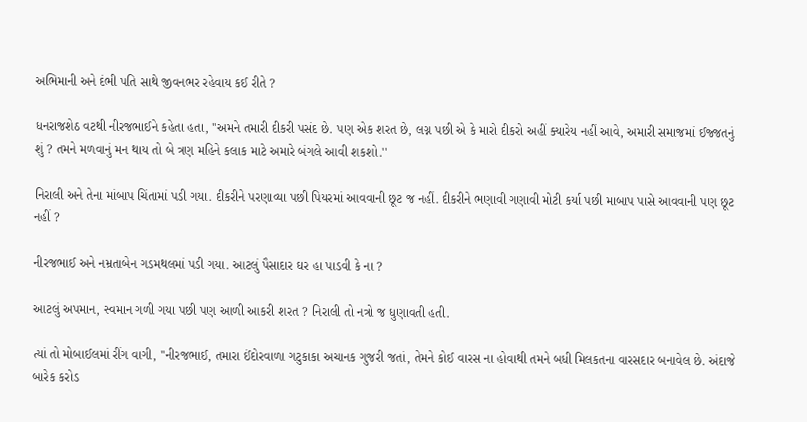અભિમાની અને દંભી પતિ સાથે જીવનભર રહેવાય કઈ રીતે ?

ધનરાજશેઠ વટથી નીરજભાઈને કહેતા હતા, ''અમને તમારી દીકરી પસંદ છે. પણ એક શરત છે, લગ્ન પછી એ કે મારો દીકરો અહીં ક્યારેય નહીં આવે, અમારી સમાજમાં ઈજ્જતનું શું ? તમને મળવાનું મન થાય તો બે ત્રણ મહિને કલાક માટે અમારે બંગલે આવી શકશો.''

નિરાલી અને તેના માંબાપ ચિંતામાં પડી ગયા. દીકરીને પરણાવ્યા પછી પિયરમાં આવવાની છૂટ જ નહીં. દીકરીને ભણાવી ગણાવી મોટી કર્યા પછી માબાપ પાસે આવવાની પણ છૂટ નહીં ?

નીરજભાઈ અને નમ્રતાબેન ગડમથલમાં પડી ગયા. આટલું પૈસાદાર ઘર હા પાડવી કે ના ?

આટલું અપમાન, સ્વમાન ગળી ગયા પછી પણ આળી આકરી શરત ? નિરાલી તો નત્રો જ ધુણાવતી હતી.

ત્યાં તો મોબાઈલમાં રીંગ વાગી, ''નીરજભાઈ, તમારા ઈંદોરવાળા ગટુકાકા અચાનક ગુજરી જતાં, તેમને કોઈ વારસ ના હોવાથી તમને બધી મિલકતના વારસદાર બનાવેલ છે. અંદાજે બારેક કરોડ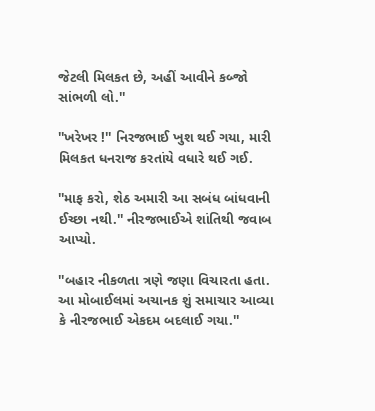જેટલી મિલકત છે, અહીં આવીને કબ્જો સાંભળી લો.''

''ખરેખર !'' નિરજભાઈ ખુશ થઈ ગયા, મારી મિલકત ધનરાજ કરતાંયે વધારે થઈ ગઈ.

''માફ કરો, શેઠ અમારી આ સબંધ બાંધવાની ઈચ્છા નથી.'' નીરજભાઈએ શાંતિથી જવાબ આપ્યો.

''બહાર નીકળતા ત્રણે જણા વિચારતા હતા. આ મોબાઈલમાં અચાનક શું સમાચાર આવ્યા કે નીરજભાઈ એકદમ બદલાઈ ગયા.''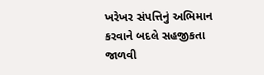ખરેખર સંપત્તિનું અભિમાન કરવાને બદલે સહજીકતા જાળવી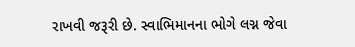રાખવી જરૂરી છે. સ્વાભિમાનના ભોગે લગ્ન જેવા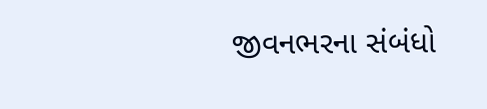જીવનભરના સંબંધો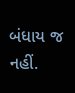બંધાય જ નહીં.